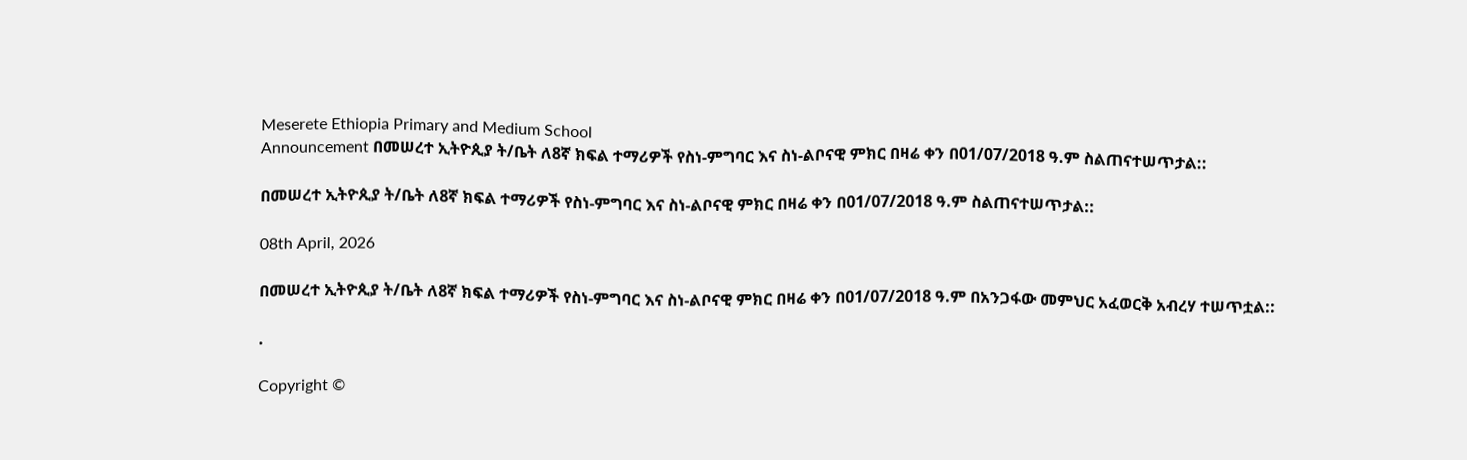Meserete Ethiopia Primary and Medium School
Announcement በመሠረተ ኢትዮጲያ ት/ቤት ለ8ኛ ክፍል ተማሪዎች የስነ-ምግባር እና ስነ-ልቦናዊ ምክር በዛሬ ቀን በ01/07/2018 ዓ.ም ስልጠናተሠጥታል::

በመሠረተ ኢትዮጲያ ት/ቤት ለ8ኛ ክፍል ተማሪዎች የስነ-ምግባር እና ስነ-ልቦናዊ ምክር በዛሬ ቀን በ01/07/2018 ዓ.ም ስልጠናተሠጥታል::

08th April, 2026

በመሠረተ ኢትዮጲያ ት/ቤት ለ8ኛ ክፍል ተማሪዎች የስነ-ምግባር እና ስነ-ልቦናዊ ምክር በዛሬ ቀን በ01/07/2018 ዓ.ም በአንጋፋው መምህር አፈወርቅ አብረሃ ተሠጥቷል::

.

Copyright ©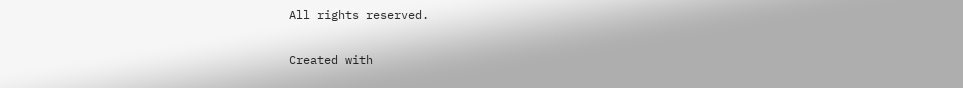All rights reserved.

Created with